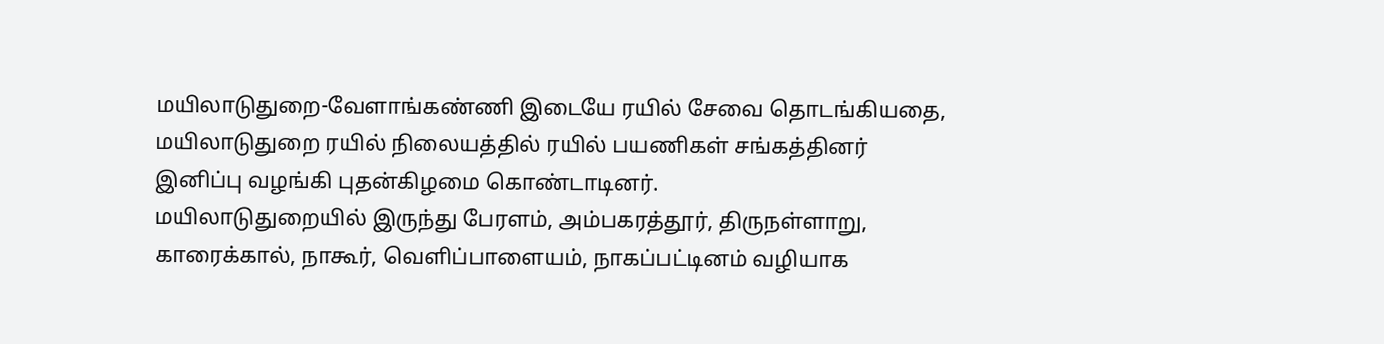மயிலாடுதுறை-வேளாங்கண்ணி இடையே ரயில் சேவை தொடங்கியதை, மயிலாடுதுறை ரயில் நிலையத்தில் ரயில் பயணிகள் சங்கத்தினர் இனிப்பு வழங்கி புதன்கிழமை கொண்டாடினர்.
மயிலாடுதுறையில் இருந்து பேரளம், அம்பகரத்தூர், திருநள்ளாறு, காரைக்கால், நாகூர், வெளிப்பாளையம், நாகப்பட்டினம் வழியாக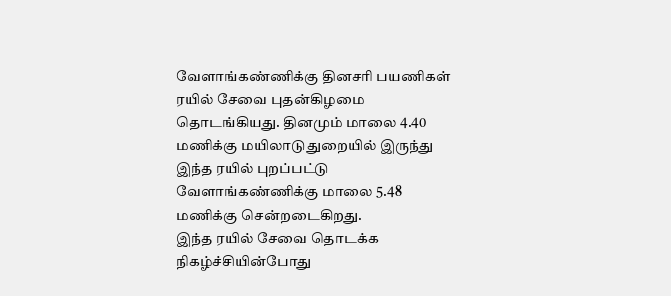வேளாங்கண்ணிக்கு தினசரி பயணிகள் ரயில் சேவை புதன்கிழமை தொடங்கியது. தினமும் மாலை 4.40 மணிக்கு மயிலாடுதுறையில் இருந்து இந்த ரயில் புறப்பட்டு வேளாங்கண்ணிக்கு மாலை 5.48 மணிக்கு சென்றடைகிறது.
இந்த ரயில் சேவை தொடக்க நிகழ்ச்சியின்போது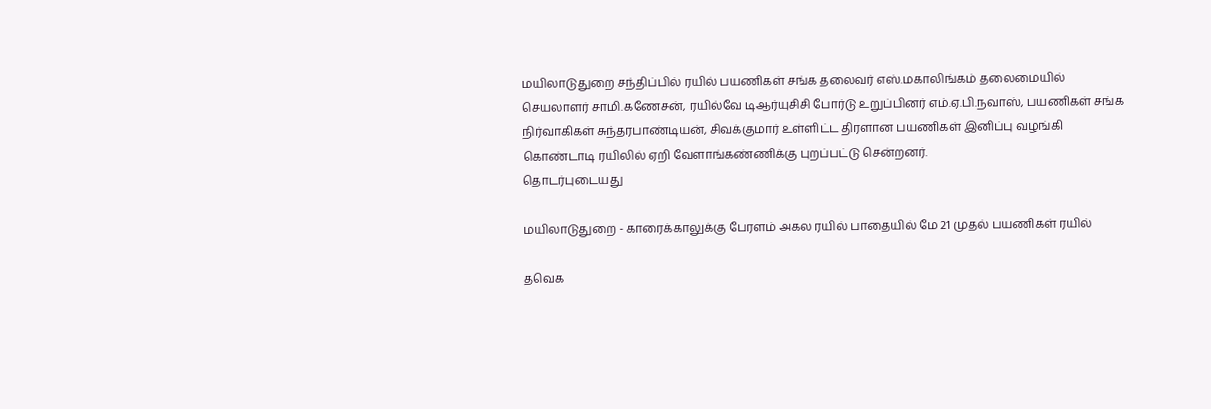மயிலாடுதுறை சந்திப்பில் ரயில் பயணிகள் சங்க தலைவர் எஸ்.மகாலிங்கம் தலைமையில் செயலாளர் சாமி.கணேசன், ரயில்வே டிஆர்யுசிசி போர்டு உறுப்பினர் எம்.ஏ.பி.நவாஸ், பயணிகள் சங்க நிர்வாகிகள் சுந்தரபாண்டியன், சிவக்குமார் உள்ளிட்ட திரளான பயணிகள் இனிப்பு வழங்கி கொண்டாடி ரயிலில் ஏறி வேளாங்கண்ணிக்கு புறப்பட்டு சென்றனர்.
தொடர்புடையது

மயிலாடுதுறை - காரைக்காலுக்கு பேரளம் அகல ரயில் பாதையில் மே 21 முதல் பயணிகள் ரயில்

தவெக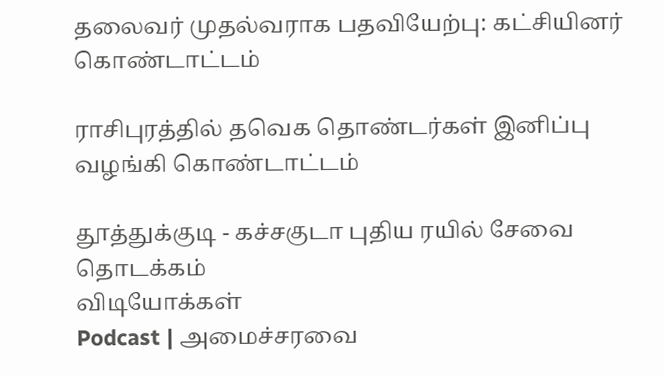தலைவர் முதல்வராக பதவியேற்பு: கட்சியினர் கொண்டாட்டம்

ராசிபுரத்தில் தவெக தொண்டர்கள் இனிப்பு வழங்கி கொண்டாட்டம்

தூத்துக்குடி - கச்சகுடா புதிய ரயில் சேவை தொடக்கம்
விடியோக்கள்
Podcast | அமைச்சரவை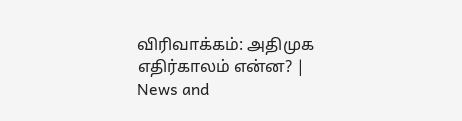விரிவாக்கம்: அதிமுக எதிர்காலம் என்ன? | News and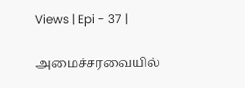Views | Epi - 37 |

அமைச்சரவையில்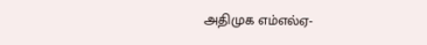அதிமுக எம்எல்ஏ-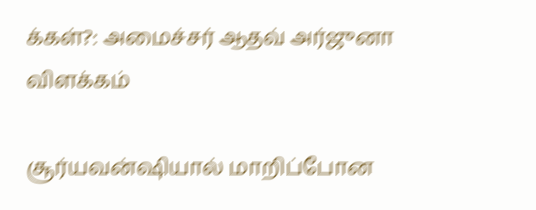க்கள்?: அமைச்சர் ஆதவ் அர்ஜுனா விளக்கம்

சூர்யவன்ஷியால் மாறிப்போன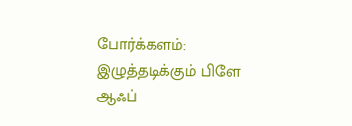போர்க்களம்: இழுத்தடிக்கும் பிளே ஆஃப்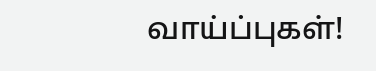வாய்ப்புகள்!